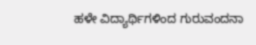ಹಳೇ ವಿದ್ಯಾರ್ಥಿಗಳಿಂದ ಗುರುವಂದನಾ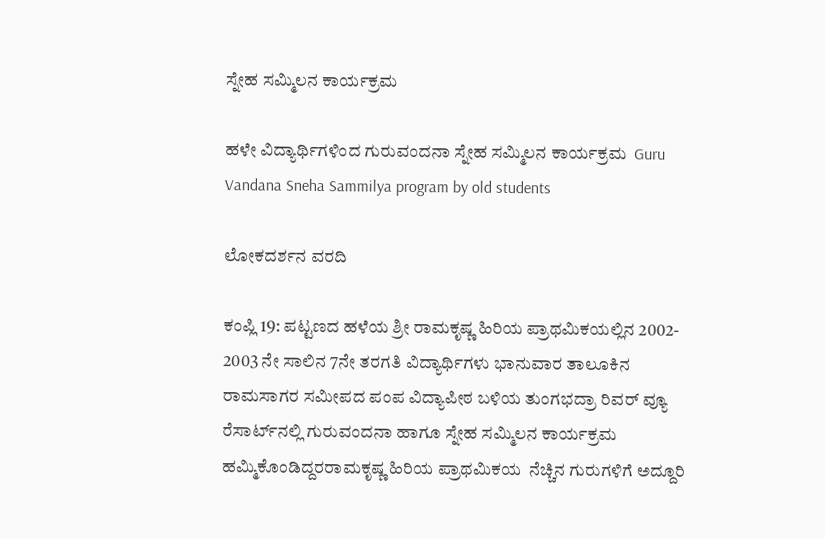ಸ್ನೇಹ ಸಮ್ಮಿಲನ ಕಾರ್ಯಕ್ರಮ

ಹಳೇ ವಿದ್ಯಾರ್ಥಿಗಳಿಂದ ಗುರುವಂದನಾ ಸ್ನೇಹ ಸಮ್ಮಿಲನ ಕಾರ್ಯಕ್ರಮ  Guru Vandana Sneha Sammilya program by old students

ಲೋಕದರ್ಶನ ವರದಿ

ಕಂಪ್ಲಿ 19: ಪಟ್ಟಣದ ಹಳೆಯ ಶ್ರೀ ರಾಮಕೃಷ್ಣ ಹಿರಿಯ ಪ್ರಾಥಮಿಕಯಲ್ಲಿನ 2002- 2003 ನೇ ಸಾಲಿನ 7ನೇ ತರಗತಿ ವಿದ್ಯಾರ್ಥಿಗಳು ಭಾನುವಾರ ತಾಲೂಕಿನ ರಾಮಸಾಗರ ಸಮೀಪದ ಪಂಪ ವಿದ್ಯಾಪೀಠ ಬಳಿಯ ತುಂಗಭದ್ರಾ ರಿವರ್ ವ್ಯೂ ರೆಸಾರ್ಟ್‌ನಲ್ಲಿ ಗುರುವಂದನಾ ಹಾಗೂ ಸ್ನೇಹ ಸಮ್ಮಿಲನ ಕಾರ್ಯಕ್ರಮ ಹಮ್ಮಿಕೊಂಡಿದ್ದರರಾಮಕೃಷ್ಣ ಹಿರಿಯ ಪ್ರಾಥಮಿಕಯ  ನೆಚ್ಚಿನ ಗುರುಗಳಿಗೆ ಅದ್ದೂರಿ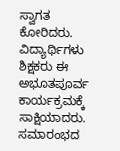ಸ್ವಾಗತ ಕೋರಿದರು. ವಿದ್ಯಾರ್ಥಿಗಳು ಶಿಕ್ಷಕರು ಈ ಅಭೂತಪೂರ್ವ ಕಾರ್ಯಕ್ರಮಕ್ಕೆ ಸಾಕ್ಷಿಯಾದರು. ಸಮಾರಂಭದ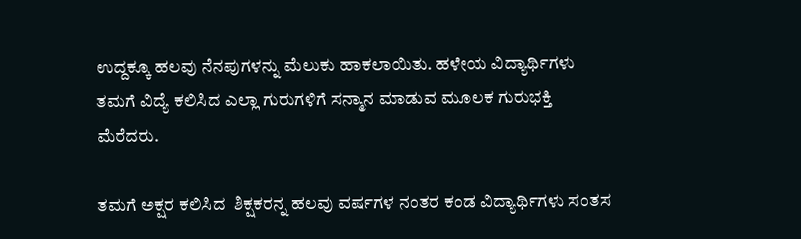ಉದ್ದಕ್ಕೂ ಹಲವು ನೆನಪುಗಳನ್ನು ಮೆಲುಕು ಹಾಕಲಾಯಿತು. ಹಳೇಯ ವಿದ್ಯಾರ್ಥಿಗಳು ತಮಗೆ ವಿದ್ಯೆ ಕಲಿಸಿದ ಎಲ್ಲಾ ಗುರುಗಳಿಗೆ ಸನ್ಮಾನ ಮಾಡುವ ಮೂಲಕ ಗುರುಭಕ್ತಿ ಮೆರೆದರು.

ತಮಗೆ ಅಕ್ಷರ ಕಲಿಸಿದ  ಶಿಕ್ಷಕರನ್ನ ಹಲವು ವರ್ಷಗಳ ನಂತರ ಕಂಡ ವಿದ್ಯಾರ್ಥಿಗಳು ಸಂತಸ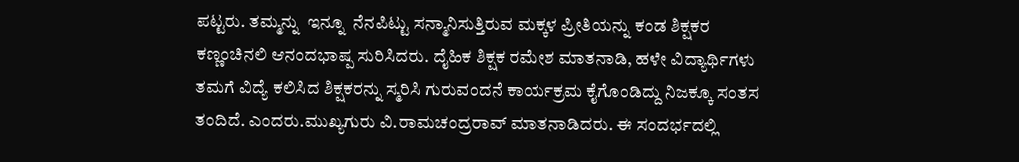ಪಟ್ಟರು. ತಮ್ಮನ್ನು  ಇನ್ನೂ  ನೆನಪಿಟ್ಟು ಸನ್ಮಾನಿಸುತ್ತಿರುವ ಮಕ್ಕಳ ಪ್ರೀತಿಯನ್ನು ಕಂಡ ಶಿಕ್ಷಕರ ಕಣ್ಣಂಚಿನಲಿ ಆನಂದಭಾಷ್ಪ ಸುರಿಸಿದರು. ದೈಹಿಕ ಶಿಕ್ಷಕ ರಮೇಶ ಮಾತನಾಡಿ, ಹಳೇ ವಿದ್ಯಾರ್ಥಿಗಳು ತಮಗೆ ವಿದ್ಯೆ ಕಲಿಸಿದ ಶಿಕ್ಷಕರನ್ನು ಸ್ಮರಿಸಿ ಗುರುವಂದನೆ ಕಾರ್ಯಕ್ರಮ ಕೈಗೊಂಡಿದ್ದು ನಿಜಕ್ಕೂ ಸಂತಸ ತಂದಿದೆ. ಎಂದರು.ಮುಖ್ಯಗುರು ವಿ.ರಾಮಚಂದ್ರರಾವ್ ಮಾತನಾಡಿದರು. ಈ ಸಂದರ್ಭದಲ್ಲಿ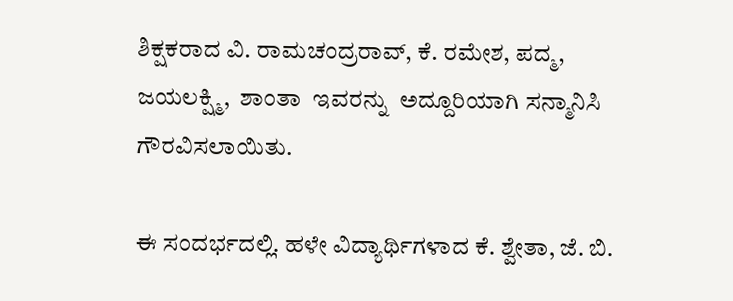ಶಿಕ್ಷಕರಾದ ವಿ. ರಾಮಚಂದ್ರರಾವ್, ಕೆ. ರಮೇಶ, ಪದ್ಮ, ಜಯಲಕ್ಷ್ಮಿ,  ಶಾಂತಾ  ಇವರನ್ನು  ಅದ್ದೂರಿಯಾಗಿ ಸನ್ಮಾನಿಸಿ ಗೌರವಿಸಲಾಯಿತು.

ಈ ಸಂದರ್ಭದಲ್ಲಿ. ಹಳೇ ವಿದ್ಯಾರ್ಥಿಗಳಾದ ಕೆ. ಶ್ವೇತಾ, ಜೆ. ಬಿ.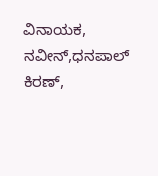ವಿನಾಯಕ, ನವೀನ್,ಧನಪಾಲ್ ಕಿರಣ್,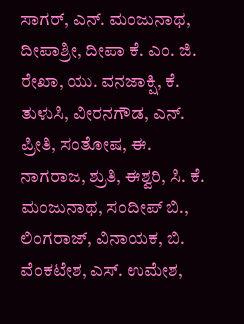ಸಾಗರ್, ಎನ್‌. ಮಂಜುನಾಥ, ದೀಪಾಶ್ರೀ, ದೀಪಾ ಕೆ. ಎಂ. ಜಿ. ರೇಖಾ, ಯು. ವನಜಾಕ್ಷಿ, ಕೆ. ತುಳುಸಿ, ವೀರನಗೌಡ, ಎನ್‌. ಪ್ರೀತಿ, ಸಂತೋಷ, ಈ. ನಾಗರಾಜ, ಶ್ರುತಿ, ಈಶ್ವರಿ, ಸಿ. ಕೆ. ಮಂಜುನಾಥ, ಸಂದೀಪ್ ಬಿ., ಲಿಂಗರಾಜ್, ವಿನಾಯಕ, ಬಿ. ವೆಂಕಟೇಶ, ಎಸ್‌. ಉಮೇಶ,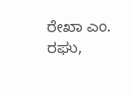ರೇಖಾ ಎಂ. ರಘು,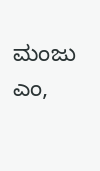ಮಂಜು ಎಂ,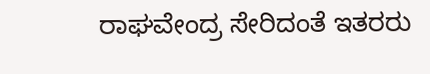ರಾಘವೇಂದ್ರ ಸೇರಿದಂತೆ ಇತರರು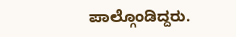ಪಾಲ್ಗೊಂಡಿದ್ದರು.